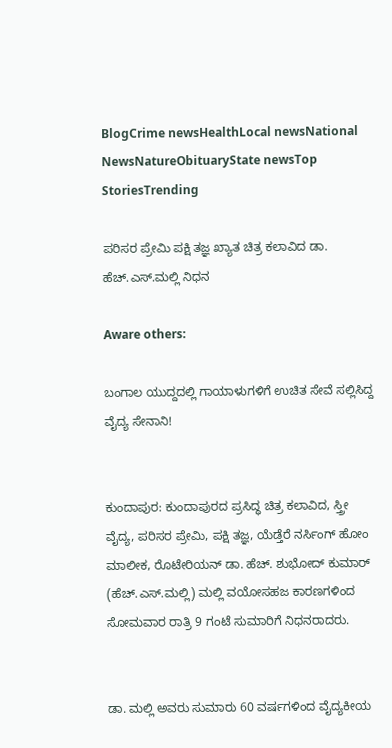BlogCrime newsHealthLocal newsNational NewsNatureObituaryState newsTop StoriesTrending

ಪರಿಸರ ಪ್ರೇಮಿ ಪಕ್ಷಿ ತಜ್ಞ ಖ್ಯಾತ ಚಿತ್ರ ಕಲಾವಿದ ಡಾ. ಹೆಚ್.ಎಸ್.ಮಲ್ಲಿ ನಿಧನ

Aware others:

ಬಂಗಾಲ ಯುದ್ದದಲ್ಲಿ ಗಾಯಾಳುಗಳಿಗೆ ಉಚಿತ ಸೇವೆ ಸಲ್ಲಿಸಿದ್ದ ವೈದ್ಯ ಸೇನಾನಿ!


ಕುಂದಾಪುರ: ಕುಂದಾಪುರದ ಪ್ರಸಿದ್ಧ ಚಿತ್ರ ಕಲಾವಿದ, ಸ್ತ್ರೀ ವೈದ್ಯ, ಪರಿಸರ ಪ್ರೇಮಿ, ಪಕ್ಷಿ ತಜ್ಞ, ಯೆಡ್ತೆರೆ ನರ್ಸಿಂಗ್ ಹೋಂ ಮಾಲೀಕ, ರೊಟೇರಿಯನ್ ಡಾ. ಹೆಚ್. ಶುಭೋದ್ ಕುಮಾರ್ (ಹೆಚ್.ಎಸ್.ಮಲ್ಲಿ) ಮಲ್ಲಿ ವಯೋಸಹಜ ಕಾರಣಗಳಿಂದ ಸೋಮವಾರ ರಾತ್ರಿ 9 ಗಂಟೆ ಸುಮಾರಿಗೆ ನಿಧನರಾದರು.


ಡಾ. ಮಲ್ಲಿ ಅವರು ಸುಮಾರು 60 ವರ್ಷಗಳಿಂದ ವೈದ್ಯಕೀಯ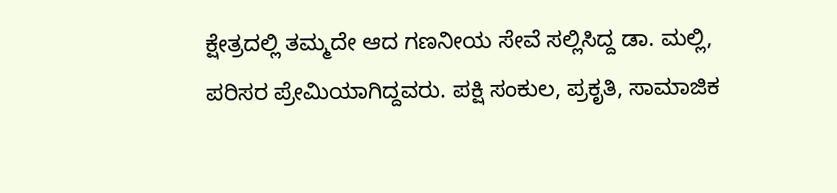ಕ್ಷೇತ್ರದಲ್ಲಿ ತಮ್ಮದೇ ಆದ ಗಣನೀಯ ಸೇವೆ ಸಲ್ಲಿಸಿದ್ದ ಡಾ. ಮಲ್ಲಿ, ಪರಿಸರ ಪ್ರೇಮಿಯಾಗಿದ್ದವರು. ಪಕ್ಷಿ ಸಂಕುಲ, ಪ್ರಕೃತಿ, ಸಾಮಾಜಿಕ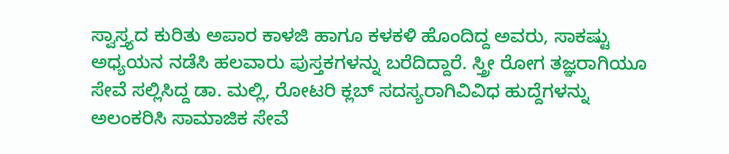ಸ್ವಾಸ್ತ್ಯದ ಕುರಿತು ಅಪಾರ ಕಾಳಜಿ ಹಾಗೂ ಕಳಕಳಿ ಹೊಂದಿದ್ದ ಅವರು, ಸಾಕಷ್ಟು ಅಧ್ಯಯನ ನಡೆಸಿ ಹಲವಾರು ಪುಸ್ತಕಗಳನ್ನು ಬರೆದಿದ್ದಾರೆ. ಸ್ತ್ರೀ ರೋಗ ತಜ್ಞರಾಗಿಯೂ ಸೇವೆ ಸಲ್ಲಿಸಿದ್ದ ಡಾ. ಮಲ್ಲಿ, ರೋಟರಿ ಕ್ಲಬ್ ಸದಸ್ಯರಾಗಿವಿವಿಧ ಹುದ್ದೆಗಳನ್ನು ಅಲಂಕರಿಸಿ ಸಾಮಾಜಿಕ ಸೇವೆ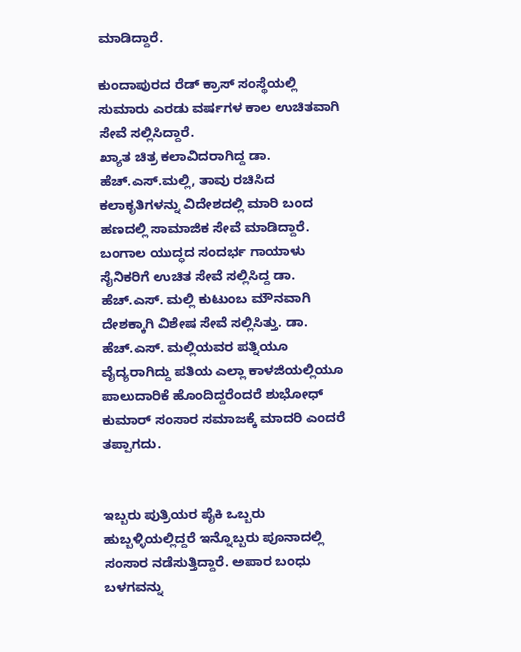ಮಾಡಿದ್ದಾರೆ.

ಕುಂದಾಪುರದ ರೆಡ್ ಕ್ರಾಸ್ ಸಂಸ್ಥೆಯಲ್ಲಿ ಸುಮಾರು ಎರಡು ವರ್ಷಗಳ ಕಾಲ ಉಚಿತವಾಗಿ ಸೇವೆ ಸಲ್ಲಿಸಿದ್ದಾರೆ.
ಖ್ಯಾತ ಚಿತ್ರ ಕಲಾವಿದರಾಗಿದ್ದ ಡಾ. ಹೆಚ್.ಎಸ್.ಮಲ್ಲಿ, ತಾವು ರಚಿಸಿದ ಕಲಾಕೃತಿಗಳನ್ನು ವಿದೇಶದಲ್ಲಿ ಮಾರಿ ಬಂದ ಹಣದಲ್ಲಿ ಸಾಮಾಜಿಕ ಸೇವೆ ಮಾಡಿದ್ದಾರೆ. ಬಂಗಾಲ ಯುದ್ಧದ ಸಂದರ್ಭ ಗಾಯಾಳು ಸೈನಿಕರಿಗೆ ಉಚಿತ ಸೇವೆ ಸಲ್ಲಿಸಿದ್ದ ಡಾ. ಹೆಚ್.ಎಸ್. ಮಲ್ಲಿ ಕುಟುಂಬ ಮೌನವಾಗಿ ದೇಶಕ್ಕಾಗಿ ವಿಶೇಷ ಸೇವೆ ಸಲ್ಲಿಸಿತ್ತು. ಡಾ. ಹೆಚ್.ಎಸ್. ಮಲ್ಲಿಯವರ ಪತ್ನಿಯೂ ವೈದ್ಯರಾಗಿದ್ದು ಪತಿಯ ಎಲ್ಲಾ ಕಾಳಜಿಯಲ್ಲಿಯೂ ಪಾಲುದಾರಿಕೆ ಹೊಂದಿದ್ದರೆಂದರೆ ಶುಭೋಧ್ ಕುಮಾರ್ ಸಂಸಾರ ಸಮಾಜಕ್ಕೆ ಮಾದರಿ ಎಂದರೆ ತಪ್ಪಾಗದು.


ಇಬ್ಬರು ಪುತ್ರಿಯರ ಪೈಕಿ ಒಬ್ಬರು ಹುಬ್ಬಳ್ಳಿಯಲ್ಲಿದ್ದರೆ ಇನ್ನೊಬ್ಬರು ಪೂನಾದಲ್ಲಿ ಸಂಸಾರ ನಡೆಸುತ್ತಿದ್ದಾರೆ. ಅಪಾರ ಬಂಧು ಬಳಗವನ್ನು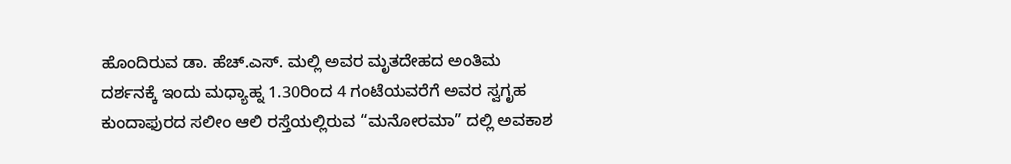ಹೊಂದಿರುವ ಡಾ. ಹೆಚ್.ಎಸ್. ಮಲ್ಲಿ ಅವರ ಮೃತದೇಹದ ಅಂತಿಮ ದರ್ಶನಕ್ಕೆ ಇಂದು ಮಧ್ಯಾಹ್ನ 1.30ರಿಂದ 4 ಗಂಟೆಯವರೆಗೆ ಅವರ ಸ್ವಗೃಹ ಕುಂದಾಫುರದ ಸಲೀಂ ಆಲಿ ರಸ್ತೆಯಲ್ಲಿರುವ “ಮನೋರಮಾ” ದಲ್ಲಿ ಅವಕಾಶ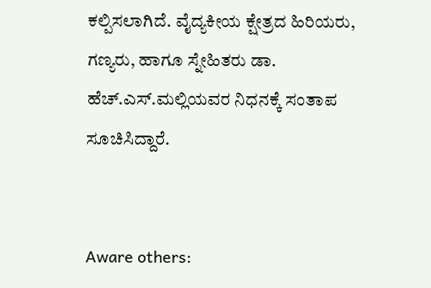ಕಲ್ಪಿಸಲಾಗಿದೆ. ವೈದ್ಯಕೀಯ ಕ್ಷೇತ್ರದ ಹಿರಿಯರು, ಗಣ್ಯರು, ಹಾಗೂ ಸ್ನೇಹಿತರು ಡಾ. ಹೆಚ್.ಎಸ್.ಮಲ್ಲಿಯವರ ನಿಧನಕ್ಕೆ ಸಂತಾಪ ಸೂಚಿಸಿದ್ದಾರೆ.


Aware others: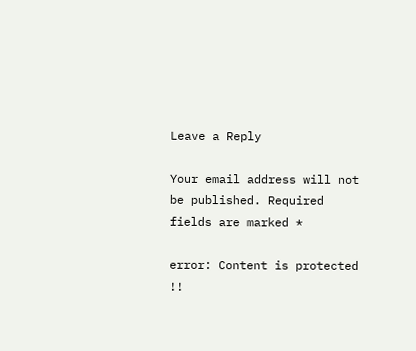Leave a Reply

Your email address will not be published. Required fields are marked *

error: Content is protected !!